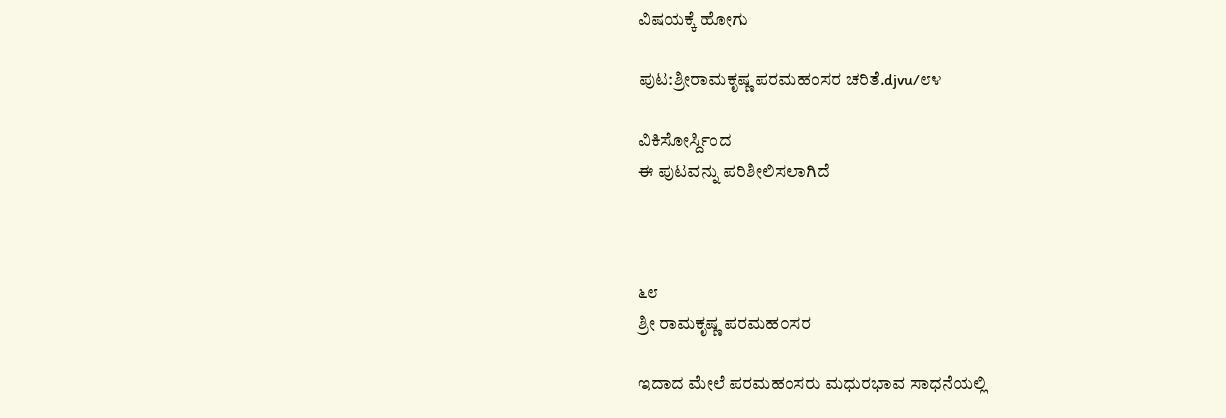ವಿಷಯಕ್ಕೆ ಹೋಗು

ಪುಟ:ಶ್ರೀರಾಮಕೃಷ್ಣ ಪರಮಹಂಸರ ಚರಿತೆ.djvu/೮೪

ವಿಕಿಸೋರ್ಸ್ದಿಂದ
ಈ ಪುಟವನ್ನು ಪರಿಶೀಲಿಸಲಾಗಿದೆ



೬೮
ಶ್ರೀ ರಾಮಕೃಷ್ಣ ಪರಮಹ೦ಸರ

ಇದಾದ ಮೇಲೆ ಪರಮಹಂಸರು ಮಧುರಭಾವ ಸಾಧನೆಯಲ್ಲಿ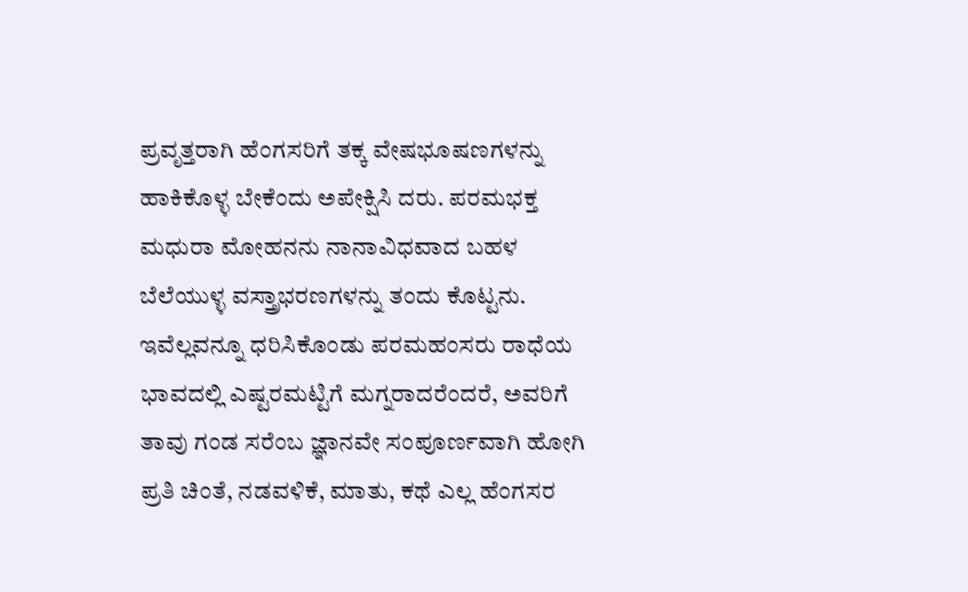ಪ್ರವೃತ್ತರಾಗಿ ಹೆಂಗಸರಿಗೆ ತಕ್ಕ ವೇಷಭೂಷಣಗಳನ್ನು ಹಾಕಿಕೊಳ್ಳ ಬೇಕೆಂದು ಅಪೇಕ್ಷಿಸಿ ದರು. ಪರಮಭಕ್ತ ಮಧುರಾ ಮೋಹನನು ನಾನಾವಿಧವಾದ ಬಹಳ ಬೆಲೆಯುಳ್ಳ ವಸ್ತ್ರಾಭರಣಗಳನ್ನು ತಂದು ಕೊಟ್ಟನು. ಇವೆಲ್ಲವನ್ನೂ ಧರಿಸಿಕೊಂಡು ಪರಮಹಂಸರು ರಾಧೆಯ ಭಾವದಲ್ಲಿ ಎಷ್ಟರಮಟ್ಟಿಗೆ ಮಗ್ನರಾದರೆಂದರೆ, ಅವರಿಗೆ ತಾವು ಗಂಡ ಸರೆಂಬ ಜ್ಞಾನವೇ ಸಂಪೂರ್ಣವಾಗಿ ಹೋಗಿ ಪ್ರತಿ ಚಿಂತೆ, ನಡವಳಿಕೆ, ಮಾತು, ಕಥೆ ಎಲ್ಲ ಹೆಂಗಸರ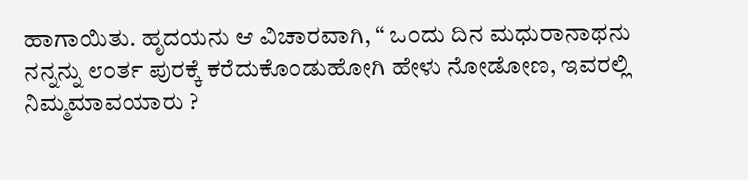ಹಾಗಾಯಿತು. ಹೃದಯನು ಆ ವಿಚಾರವಾಗಿ, “ ಒ೦ದು ದಿನ ಮಧುರಾನಾಥನು ನನ್ನನ್ನು ೮೦ರ್ತ ಪುರಕ್ಕೆ ಕರೆದುಕೊಂಡುಹೋಗಿ ಹೇಳು ನೋಡೋಣ, ಇವರಲ್ಲಿ ನಿಮ್ಮಮಾವಯಾರು ?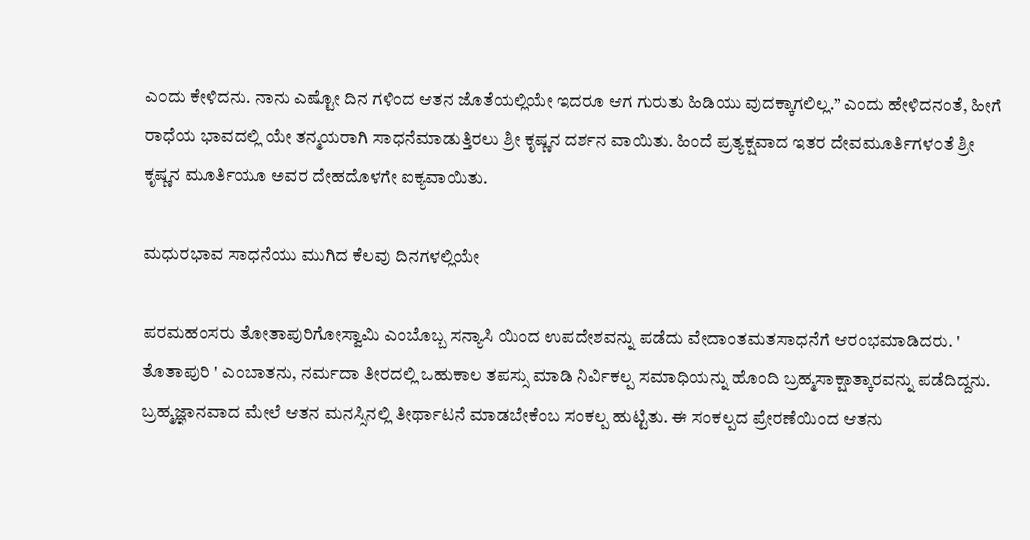ಎ೦ದು ಕೇಳಿದನು. ನಾನು ಎಷ್ಟೋ ದಿನ ಗಳಿಂದ ಆತನ ಜೊತೆಯಲ್ಲಿಯೇ ಇದರೂ ಆಗ ಗುರುತು ಹಿಡಿಯು ವುದಕ್ಕಾಗಲಿಲ್ಲ.” ಎಂದು ಹೇಳಿದನಂತೆ, ಹೀಗೆ ರಾಧೆಯ ಭಾವದಲ್ಲಿ ಯೇ ತನ್ಮಯರಾಗಿ ಸಾಧನೆಮಾಡುತ್ತಿರಲು ಶ್ರೀ ಕೃಷ್ಣನ ದರ್ಶನ ವಾಯಿತು. ಹಿಂದೆ ಪ್ರತ್ಯಕ್ಷವಾದ ಇತರ ದೇವಮೂರ್ತಿಗಳ೦ತೆ ಶ್ರೀ ಕೃಷ್ಣನ ಮೂರ್ತಿಯೂ ಅವರ ದೇಹದೊಳಗೇ ಐಕ್ಯವಾಯಿತು.

ಮಧುರಭಾವ ಸಾಧನೆಯು ಮುಗಿದ ಕೆಲವು ದಿನಗಳಲ್ಲಿಯೇ

ಪರಮಹಂಸರು ತೋತಾಪುರಿಗೋಸ್ವಾಮಿ ಎಂಬೊಬ್ಬ ಸನ್ಯಾಸಿ ಯಿಂದ ಉಪದೇಶವನ್ನು ಪಡೆದು ವೇದಾಂತಮತಸಾಧನೆಗೆ ಆರಂಭಮಾಡಿದರು. ' ತೊತಾಪುರಿ ' ಎಂಬಾತನು, ನರ್ಮದಾ ತೀರದಲ್ಲಿ ಒಹುಕಾಲ ತಪಸ್ಸು ಮಾಡಿ ನಿರ್ವಿಕಲ್ಪ ಸಮಾಧಿಯನ್ನು ಹೊಂದಿ ಬ್ರಹ್ಮಸಾಕ್ಷಾತ್ಕಾರವನ್ನು ಪಡೆದಿದ್ದನು. ಬ್ರಹ್ಮಜ್ಞಾನವಾದ ಮೇಲೆ ಆತನ ಮನಸ್ಸಿನಲ್ಲಿ ತೀರ್ಥಾಟನೆ ಮಾಡಬೇಕೆಂಬ ಸಂಕಲ್ಪ ಹುಟ್ಟಿತು. ಈ ಸಂಕಲ್ಪದ ಪ್ರೇರಣೆಯಿಂದ ಆತನು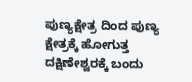ಪುಣ್ಯಕ್ಷೇತ್ರ ದಿಂದ ಪುಣ್ಯ ಕ್ಷೇತ್ರಕ್ಕೆ ಹೋಗುತ್ತ ದಕ್ಷಿಣೇಶ್ವರಕ್ಕೆ ಬಂದು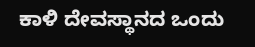ಕಾಳಿ ದೇವಸ್ಥಾನದ ಒಂದು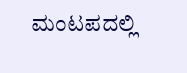ಮಂಟಪದಲ್ಲಿ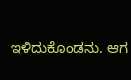ಇಳಿದುಕೊಂಡನು. ಆಗ